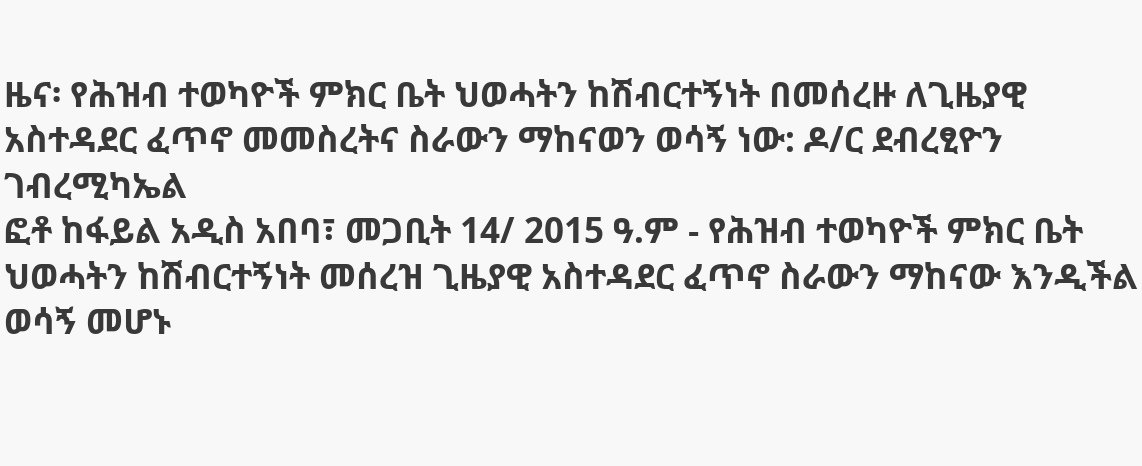ዜና፡ የሕዝብ ተወካዮች ምክር ቤት ህወሓትን ከሽብርተኝነት በመሰረዙ ለጊዜያዊ አስተዳደር ፈጥኖ መመስረትና ስራውን ማከናወን ወሳኝ ነው: ዶ/ር ደብረፂዮን ገብረሚካኤል
ፎቶ ከፋይል አዲስ አበባ፣ መጋቢት 14/ 2015 ዓ.ም - የሕዝብ ተወካዮች ምክር ቤት ህወሓትን ከሽብርተኝነት መሰረዝ ጊዜያዊ አስተዳደር ፈጥኖ ስራውን ማከናው እንዲችል ወሳኝ መሆኑ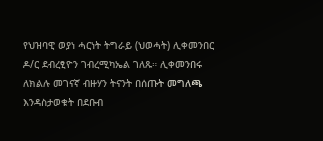የህዝባዊ ወያነ ሓርነት ትግራይ (ህወሓት) ሊቀመንበር ዶ/ር ደብረፂዮን ገብረሚካኤል ገለጹ። ሊቀመንበሩ ለክልሉ መገናኛ ብዙሃን ትናንት በሰጡት መግለጫ እንዳስታወቁት በደቡብ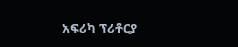አፍሪካ ፕሪቶርያ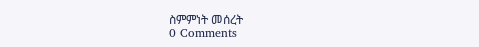ስምምነት መሰረት
0 Comments